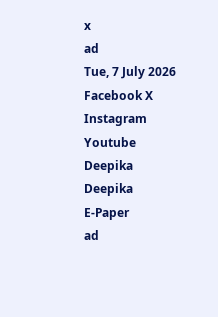x
ad
Tue, 7 July 2026
Facebook X Instagram Youtube
Deepika
Deepika
E-Paper
ad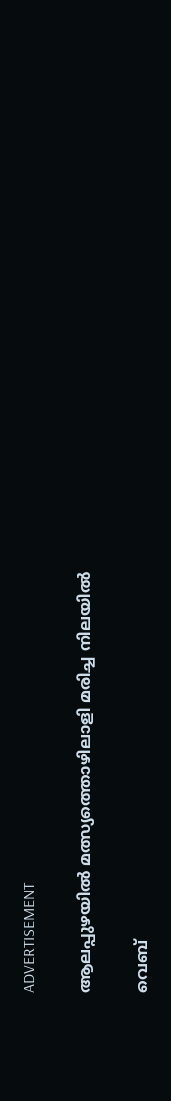ADVERTISEMENT

ആലപ്പുഴയില്‍ മത്സ്യത്തൊഴിലാളി മരിച്ച നിലയിൽ

വെബ്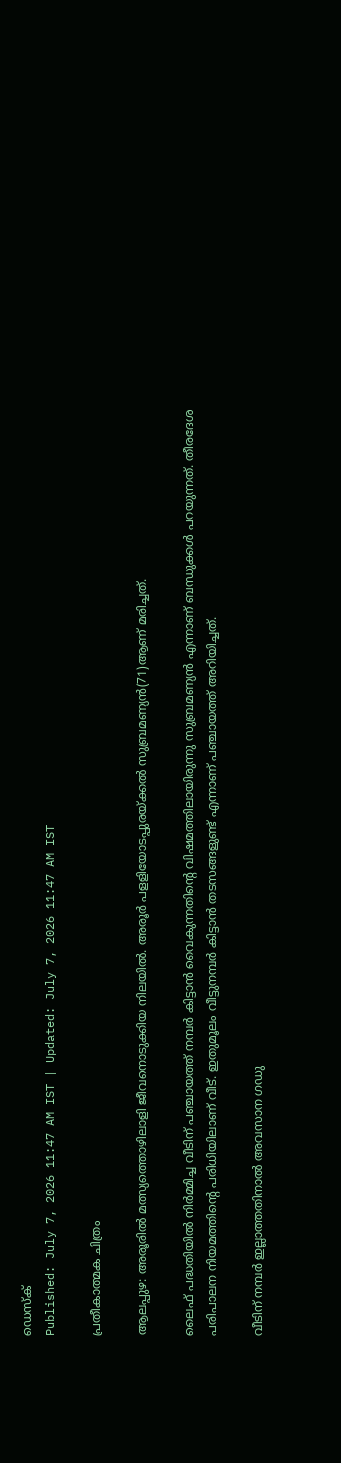ഡെസ്ക്
Published: July 7, 2026 11:47 AM IST | Updated: July 7, 2026 11:47 AM IST

പ്രതീകാത്മക ചിത്രം

ആലപ്പുഴ: അരൂരില്‍ മത്സ്യത്തൊഴിലാളി ജീവനൊടുക്കിയ നിലയില്‍. അരൂര്‍ പളളിയോടപ്പുരയ്ക്കല്‍ സുബ്രമണ്യന്‍(71)ആണ് മരിച്ചത്.

ലൈഫ് പദ്ധതിയില്‍ നിര്‍മ്മിച്ച വീടിന് പഞ്ചായത്ത് നമ്പര്‍ കിട്ടാന്‍ വൈകുന്നതിന്റെ വിഷമത്തിലായിരുന്നു സുബ്രമണ്യന്‍ എന്നാണ് ബന്ധുക്കള്‍ പറയുന്നത്. തീരദേശ പരിപാലന നിയമത്തിന്‍റെ പരിധിയിലാണ് വീട്. ഇതുമൂലം വീട്ടുനമ്പര്‍ കിട്ടാന്‍ തടസങ്ങളുണ്ട് എന്നാണ് പഞ്ചായത്ത് അറിയിച്ചത്.

വീടിന് നമ്പര്‍ ഇല്ലാത്തതിനാല്‍ അവസാന ഗഡു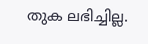തുക ലഭിച്ചില്ല.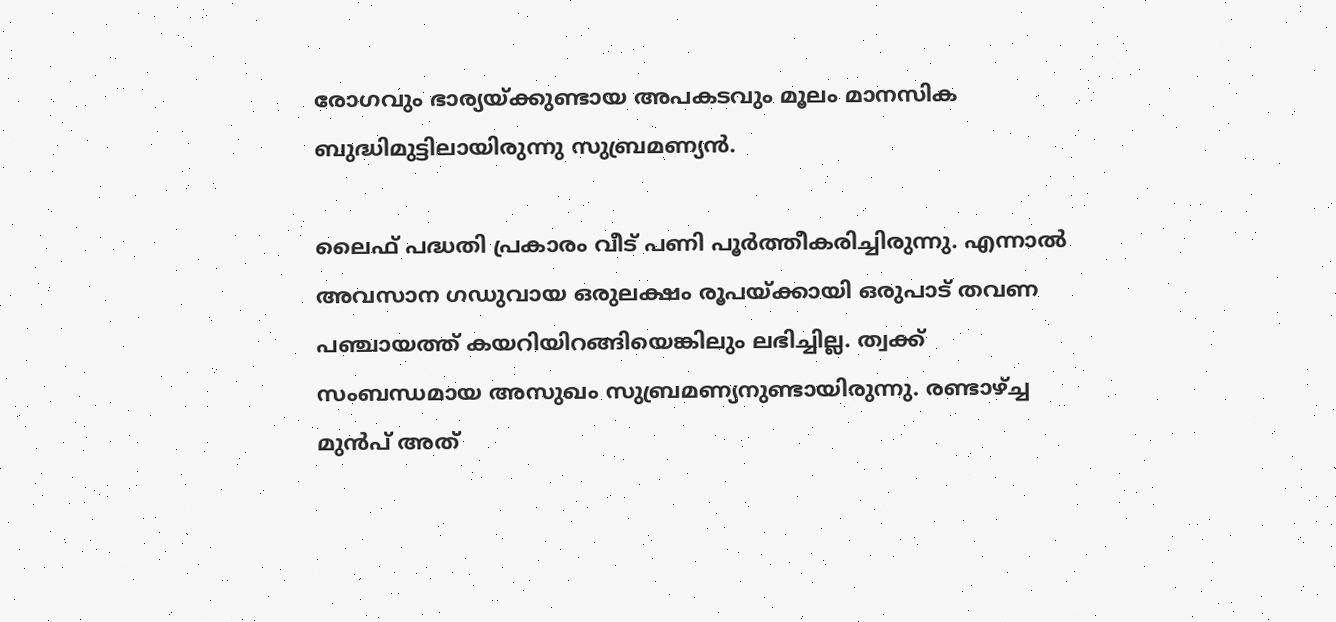രോഗവും ഭാര്യയ്ക്കുണ്ടായ അപകടവും മൂലം മാനസിക ബുദ്ധിമുട്ടിലായിരുന്നു സുബ്രമണ്യന്‍.

ലൈഫ് പദ്ധതി പ്രകാരം വീട് പണി പൂര്‍ത്തീകരിച്ചിരുന്നു. എന്നാല്‍ അവസാന ഗഡുവായ ഒരുലക്ഷം രൂപയ്ക്കായി ഒരുപാട് തവണ പഞ്ചായത്ത് കയറിയിറങ്ങിയെങ്കിലും ലഭിച്ചില്ല. ത്വക്ക് സംബന്ധമായ അസുഖം സുബ്രമണ്യനുണ്ടായിരുന്നു. രണ്ടാഴ്ച്ച മുന്‍പ് അത്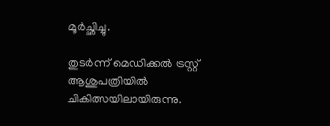മൂര്‍ച്ഛിച്ചു.

തുടര്‍ന്ന് മെഡിക്കല്‍ ട്രസ്റ്റ് ആശുപത്രിയില്‍ ചികിത്സയിലായിരുന്നു.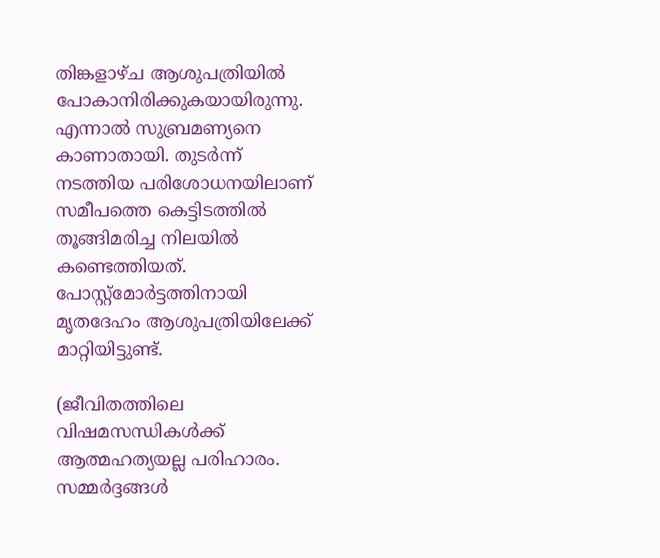തിങ്കളാഴ്ച ആശുപത്രിയില്‍ പോകാനിരിക്കുകയായിരുന്നു. എന്നാല്‍ സുബ്രമണ്യനെ കാണാതായി. തുടര്‍ന്ന് നടത്തിയ പരിശോധനയിലാണ് സമീപത്തെ കെട്ടിടത്തില്‍ തൂങ്ങിമരിച്ച നിലയില്‍ കണ്ടെത്തിയത്. പോസ്റ്റ്‌മോര്‍ട്ടത്തിനായി മൃതദേഹം ആശുപത്രിയിലേക്ക് മാറ്റിയിട്ടുണ്ട്.

(ജീവിതത്തിലെ വിഷമസന്ധികള്‍ക്ക് ആത്മഹത്യയല്ല പരിഹാരം. സമ്മര്‍ദ്ദങ്ങള്‍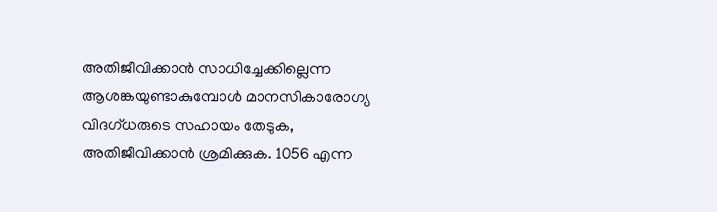അതിജീവിക്കാന്‍ സാധിച്ചേക്കില്ലെന്ന ആശങ്കയുണ്ടാകുമ്പോള്‍ മാനസികാരോഗ്യ വിദഗ്ധരുടെ സഹായം തേടുക, അതിജീവിക്കാന്‍ ശ്രമിക്കുക. 1056 എന്ന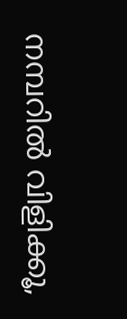നമ്പറില്‍ വിളിക്കൂ,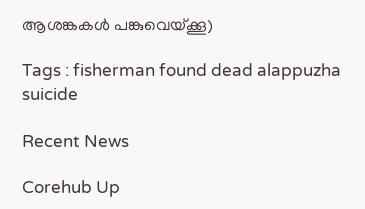ആശങ്കകള്‍ പങ്കുവെയ്ക്കൂ)

Tags : fisherman found dead alappuzha suicide

Recent News

Corehub Up